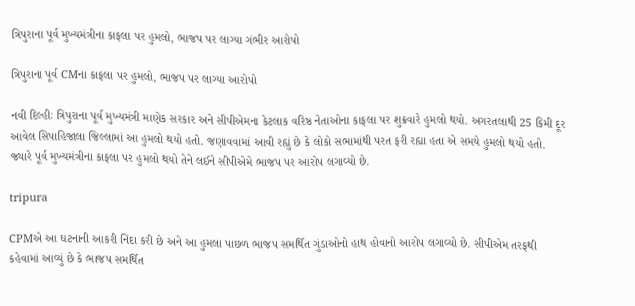ત્રિપુરાના પૂર્વ મુખ્યમંત્રીના કાફલા પર હુમલો, ભાજપ પર લાગ્યા ગંભીર આરોપો

ત્રિપુરાના પૂર્વ CMના કાફલા પર હુમલો, ભાજપ પર લાગ્યા આરોપો

નવી દિલ્હીઃ ત્રિપુરાના પૂર્વ મુખ્યમંત્રી માણેક સરકાર અને સીપીએમના કેટલાક વરિષ્ઠ નેતાઓના કાફલા પર શુક્રવારે હુમલો થયો. અગરતલાથી 25 કિમી દૂર આવેલ સિપાહિજાલા જિલ્લામાં આ હુમલો થયો હતો. જણાવવામાં આવી રહ્યું છે કે લોકો સભામાંથી પરત ફરી રહ્યા હતા એ સમયે હુમલો થયો હતો. જ્યારે પૂર્વ મુખ્યમંત્રીના કાફલા પર હુમલો થયો તેને લઈને સીપીએમે ભાજપ પર આરોપ લગાવ્યો છે.

tripura

CPMએ આ ઘટનાની આકરી નિંદા કરી છે અને આ હુમલા પાછળ ભાજપ સમર્થિત ગુંડાઓનો હાથ હોવાનો આરોપ લગાવ્યો છે. સીપીએમ તરફથી કહેવામાં આવ્યું છે કે ભાજપ સમર્થિત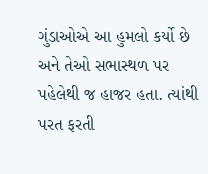ગુંડાઓએ આ હુમલો કર્યો છે અને તેઓ સભાસ્થળ પર પહેલેથી જ હાજર હતા. ત્યાંથી પરત ફરતી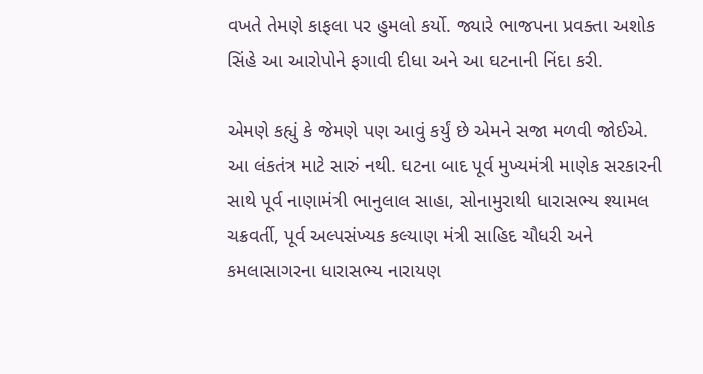વખતે તેમણે કાફલા પર હુમલો કર્યો. જ્યારે ભાજપના પ્રવક્તા અશોક સિંહે આ આરોપોને ફગાવી દીધા અને આ ઘટનાની નિંદા કરી.

એમણે કહ્યું કે જેમણે પણ આવું કર્યું છે એમને સજા મળવી જોઈએ. આ લંકતંત્ર માટે સારું નથી. ઘટના બાદ પૂર્વ મુખ્યમંત્રી માણેક સરકારની સાથે પૂર્વ નાણામંત્રી ભાનુલાલ સાહા, સોનામુરાથી ધારાસભ્ય શ્યામલ ચક્રવર્તી, પૂર્વ અલ્પસંખ્યક કલ્યાણ મંત્રી સાહિદ ચૌધરી અને કમલાસાગરના ધારાસભ્ય નારાયણ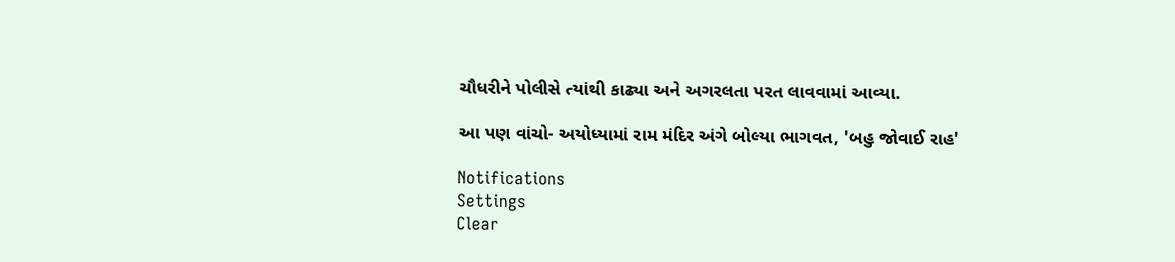ચૌધરીને પોલીસે ત્યાંથી કાઢ્યા અને અગરલતા પરત લાવવામાં આવ્યા.

આ પણ વાંચો- અયોધ્યામાં રામ મંદિર અંગે બોલ્યા ભાગવત, 'બહુ જોવાઈ રાહ'

Notifications
Settings
Clear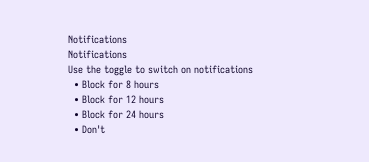Notifications
Notifications
Use the toggle to switch on notifications
  • Block for 8 hours
  • Block for 12 hours
  • Block for 24 hours
  • Don't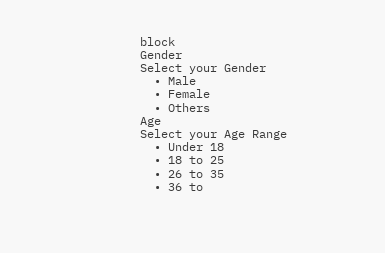block
Gender
Select your Gender
  • Male
  • Female
  • Others
Age
Select your Age Range
  • Under 18
  • 18 to 25
  • 26 to 35
  • 36 to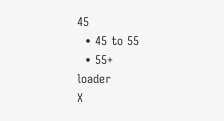45
  • 45 to 55
  • 55+
loader
X